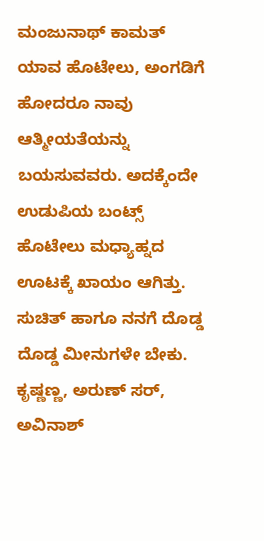ಮಂಜುನಾಥ್ ಕಾಮತ್
ಯಾವ ಹೊಟೇಲು, ಅಂಗಡಿಗೆ ಹೋದರೂ ನಾವು ಆತ್ಮೀಯತೆಯನ್ನು ಬಯಸುವವರು. ಅದಕ್ಕೆಂದೇ ಉಡುಪಿಯ ಬಂಟ್ಸ್ ಹೊಟೇಲು ಮಧ್ಯಾಹ್ನದ ಊಟಕ್ಕೆ ಖಾಯಂ ಆಗಿತ್ತು.
ಸುಚಿತ್ ಹಾಗೂ ನನಗೆ ದೊಡ್ಡ ದೊಡ್ಡ ಮೀನುಗಳೇ ಬೇಕು. ಕೃಷ್ಣಣ್ಣ, ಅರುಣ್ ಸರ್, ಅವಿನಾಶ್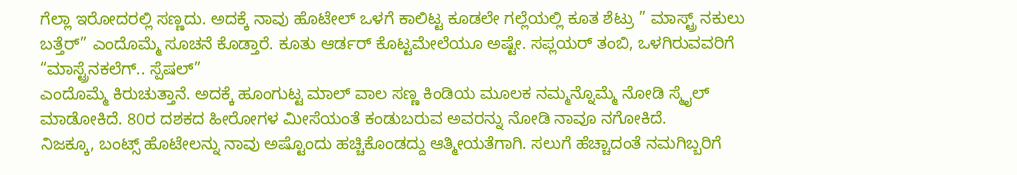ಗೆಲ್ಲಾ ಇರೋದರಲ್ಲಿ ಸಣ್ಣದು. ಅದಕ್ಕೆ ನಾವು ಹೊಟೇಲ್ ಒಳಗೆ ಕಾಲಿಟ್ಟ ಕೂಡಲೇ ಗಲ್ಲೆಯಲ್ಲಿ ಕೂತ ಶೆಟ್ರು ” ಮಾಸ್ಟ್ರ್ ನಕುಲು ಬತ್ತೆರ್” ಎಂದೊಮ್ಮೆ ಸೂಚನೆ ಕೊಡ್ತಾರೆ. ಕೂತು ಆರ್ಡರ್ ಕೊಟ್ಟಮೇಲೆಯೂ ಅಷ್ಟೇ. ಸಪ್ಲಯರ್ ತಂಬಿ, ಒಳಗಿರುವವರಿಗೆ “ಮಾಸ್ಟ್ರೆನಕಲೆಗ್.. ಸ್ಪೆಷಲ್”
ಎಂದೊಮ್ಮೆ ಕಿರುಚುತ್ತಾನೆ. ಅದಕ್ಕೆ ಹೂಂಗುಟ್ಟ ಮಾಲ್ ವಾಲ ಸಣ್ಣ ಕಿಂಡಿಯ ಮೂಲಕ ನಮ್ಮನ್ನೊಮ್ಮೆ ನೋಡಿ ಸ್ಮೈಲ್ ಮಾಡೋಕಿದೆ. 80ರ ದಶಕದ ಹೀರೋಗಳ ಮೀಸೆಯಂತೆ ಕಂಡುಬರುವ ಅವರನ್ನು ನೋಡಿ ನಾವೂ ನಗೋಕಿದೆ.
ನಿಜಕ್ಕೂ, ಬಂಟ್ಸ್ ಹೊಟೇಲನ್ನು ನಾವು ಅಷ್ಟೊಂದು ಹಚ್ಚಿಕೊಂಡದ್ದು ಆತ್ಮೀಯತೆಗಾಗಿ. ಸಲುಗೆ ಹೆಚ್ಚಾದಂತೆ ನಮಗಿಬ್ಬರಿಗೆ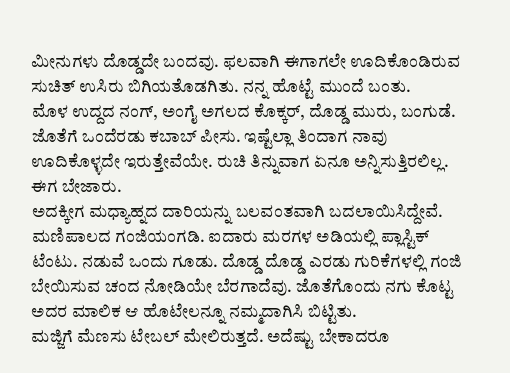ಮೀನುಗಳು ದೊಡ್ಡದೇ ಬಂದವು. ಫಲವಾಗಿ ಈಗಾಗಲೇ ಊದಿಕೊಂಡಿರುವ ಸುಚಿತ್ ಉಸಿರು ಬಿಗಿಯತೊಡಗಿತು. ನನ್ನ ಹೊಟ್ಟೆ ಮುಂದೆ ಬಂತು.
ಮೊಳ ಉದ್ದದ ನಂಗ್, ಅಂಗೈ ಅಗಲದ ಕೊಕ್ಕರ್, ದೊಡ್ಡ ಮುರು, ಬಂಗುಡೆ. ಜೊತೆಗೆ ಒಂದೆರಡು ಕಬಾಬ್ ಪೀಸು. ಇಷ್ಟೆಲ್ಲಾ ತಿಂದಾಗ ನಾವು ಊದಿಕೊಳ್ಳದೇ ಇರುತ್ತೇವೆಯೇ. ರುಚಿ ತಿನ್ನುವಾಗ ಏನೂ ಅನ್ನಿಸುತ್ತಿರಲಿಲ್ಲ. ಈಗ ಬೇಜಾರು.
ಅದಕ್ಕೀಗ ಮಧ್ಯಾಹ್ನದ ದಾರಿಯನ್ನು ಬಲವಂತವಾಗಿ ಬದಲಾಯಿಸಿದ್ದೇವೆ. ಮಣಿಪಾಲದ ಗಂಜಿಯಂಗಡಿ. ಐದಾರು ಮರಗಳ ಅಡಿಯಲ್ಲಿ ಪ್ಲಾಸ್ಟಿಕ್ ಟೆಂಟು. ನಡುವೆ ಒಂದು ಗೂಡು. ದೊಡ್ಡ ದೊಡ್ಡ ಎರಡು ಗುರಿಕೆಗಳಲ್ಲಿ ಗಂಜಿ ಬೇಯಿಸುವ ಚಂದ ನೋಡಿಯೇ ಬೆರಗಾದೆವು. ಜೊತೆಗೊಂದು ನಗು ಕೊಟ್ಟ ಅದರ ಮಾಲಿಕ ಆ ಹೊಟೇಲನ್ನೂ ನಮ್ಮದಾಗಿಸಿ ಬಿಟ್ಟಿತು.
ಮಜ್ಜಿಗೆ ಮೆಣಸು ಟೇಬಲ್ ಮೇಲಿರುತ್ತದೆ. ಅದೆಷ್ಟು ಬೇಕಾದರೂ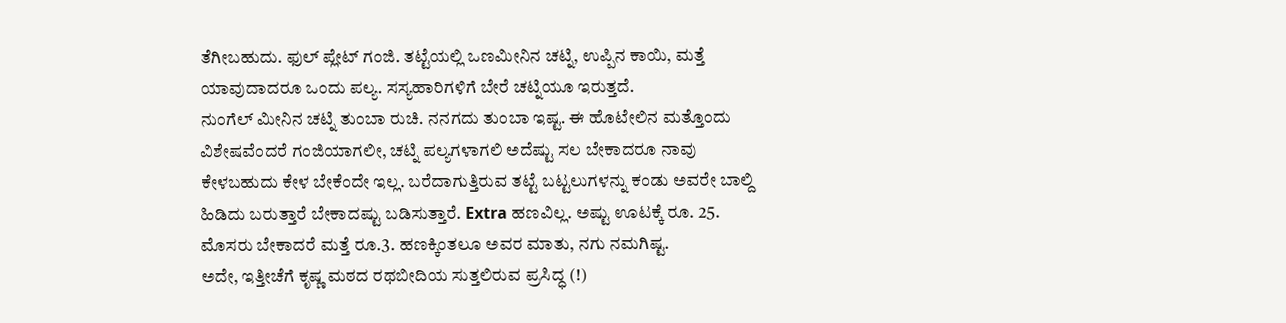ತೆಗೀಬಹುದು. ಫುಲ್ ಪ್ಲೇಟ್ ಗಂಜಿ. ತಟ್ಟೆಯಲ್ಲಿ ಒಣಮೀನಿನ ಚಟ್ನಿ, ಉಪ್ಪಿನ ಕಾಯಿ, ಮತ್ತೆ ಯಾವುದಾದರೂ ಒಂದು ಪಲ್ಯ. ಸಸ್ಯಹಾರಿಗಳಿಗೆ ಬೇರೆ ಚಟ್ನಿಯೂ ಇರುತ್ತದೆ.
ನುಂಗೆಲ್ ಮೀನಿನ ಚಟ್ನಿ ತುಂಬಾ ರುಚಿ. ನನಗದು ತುಂಬಾ ಇಷ್ಟ. ಈ ಹೊಟೇಲಿನ ಮತ್ತೊಂದು ವಿಶೇಷವೆಂದರೆ ಗಂಜಿಯಾಗಲೀ, ಚಟ್ನಿ ಪಲ್ಯಗಳಾಗಲಿ ಅದೆಷ್ಟು ಸಲ ಬೇಕಾದರೂ ನಾವು ಕೇಳಬಹುದು ಕೇಳ ಬೇಕೆಂದೇ ಇಲ್ಲ. ಬರೆದಾಗುತ್ತಿರುವ ತಟ್ಟೆ ಬಟ್ಟಲುಗಳನ್ನು ಕಂಡು ಅವರೇ ಬಾಲ್ದಿ ಹಿಡಿದು ಬರುತ್ತಾರೆ ಬೇಕಾದಷ್ಟು ಬಡಿಸುತ್ತಾರೆ. Extra ಹಣವಿಲ್ಲ. ಅಷ್ಟು ಊಟಕ್ಕೆ ರೂ. 25. ಮೊಸರು ಬೇಕಾದರೆ ಮತ್ತೆ ರೂ.3. ಹಣಕ್ಕಿಂತಲೂ ಅವರ ಮಾತು, ನಗು ನಮಗಿಷ್ಟ.
ಅದೇ, ಇತ್ತೀಚೆಗೆ ಕೃಷ್ಣ ಮಠದ ರಥಬೀದಿಯ ಸುತ್ತಲಿರುವ ಪ್ರಸಿದ್ಧ (!)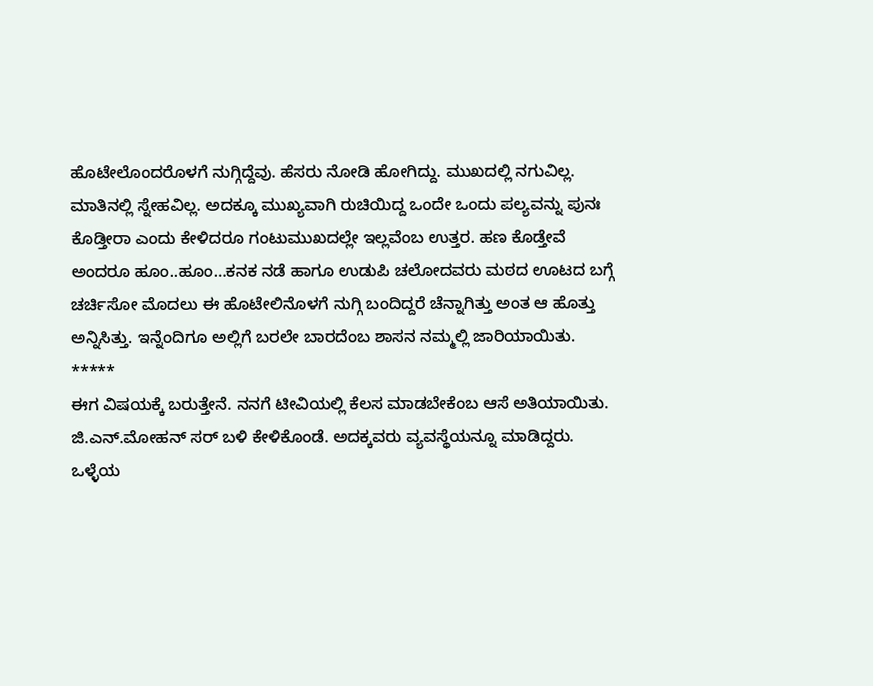ಹೊಟೇಲೊಂದರೊಳಗೆ ನುಗ್ಗಿದ್ದೆವು. ಹೆಸರು ನೋಡಿ ಹೋಗಿದ್ದು. ಮುಖದಲ್ಲಿ ನಗುವಿಲ್ಲ. ಮಾತಿನಲ್ಲಿ ಸ್ನೇಹವಿಲ್ಲ. ಅದಕ್ಕೂ ಮುಖ್ಯವಾಗಿ ರುಚಿಯಿದ್ದ ಒಂದೇ ಒಂದು ಪಲ್ಯವನ್ನು ಪುನಃ ಕೊಡ್ತೀರಾ ಎಂದು ಕೇಳಿದರೂ ಗಂಟುಮುಖದಲ್ಲೇ ಇಲ್ಲವೆಂಬ ಉತ್ತರ. ಹಣ ಕೊಡ್ತೇವೆ ಅಂದರೂ ಹೂಂ..ಹೂಂ…ಕನಕ ನಡೆ ಹಾಗೂ ಉಡುಪಿ ಚಲೋದವರು ಮಠದ ಊಟದ ಬಗ್ಗೆ ಚರ್ಚಿಸೋ ಮೊದಲು ಈ ಹೊಟೇಲಿನೊಳಗೆ ನುಗ್ಗಿ ಬಂದಿದ್ದರೆ ಚೆನ್ನಾಗಿತ್ತು ಅಂತ ಆ ಹೊತ್ತು ಅನ್ನಿಸಿತ್ತು. ಇನ್ನೆಂದಿಗೂ ಅಲ್ಲಿಗೆ ಬರಲೇ ಬಾರದೆಂಬ ಶಾಸನ ನಮ್ಮಲ್ಲಿ ಜಾರಿಯಾಯಿತು.
*****
ಈಗ ವಿಷಯಕ್ಕೆ ಬರುತ್ತೇನೆ. ನನಗೆ ಟೀವಿಯಲ್ಲಿ ಕೆಲಸ ಮಾಡಬೇಕೆಂಬ ಆಸೆ ಅತಿಯಾಯಿತು. ಜಿ.ಎನ್.ಮೋಹನ್ ಸರ್ ಬಳಿ ಕೇಳಿಕೊಂಡೆ. ಅದಕ್ಕವರು ವ್ಯವಸ್ಥೆಯನ್ನೂ ಮಾಡಿದ್ದರು. ಒಳ್ಳೆಯ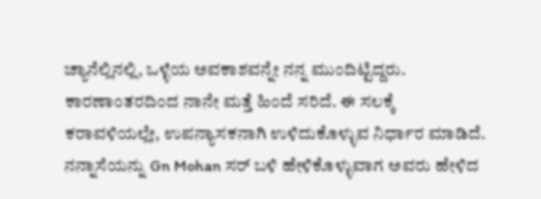ಚ್ಯಾನೆಲ್ಲಿನಲ್ಲಿ, ಒಳ್ಳೆಯ ಅವಕಾಶವನ್ನೇ ನನ್ನ ಮುಂದಿಟ್ಟಿದ್ದರು. ಕಾರಣಾಂತರದಿಂದ ನಾನೇ ಮತ್ತೆ ಹಿಂದೆ ಸರಿದೆ. ಈ ಸಲಕ್ಕೆ ಕರಾವಳಿಯಲ್ಲೇ, ಉಪನ್ಯಾಸಕನಾಗಿ ಉಳಿದುಕೊಳ್ಳುವ ನಿರ್ಧಾರ ಮಾಡಿದೆ.
ನನ್ನಾಸೆಯನ್ನು Gn Mohan ಸರ್ ಬಳಿ ಹೇಳಿಕೊಳ್ಳುವಾಗ ಅವರು ಹೇಳಿದ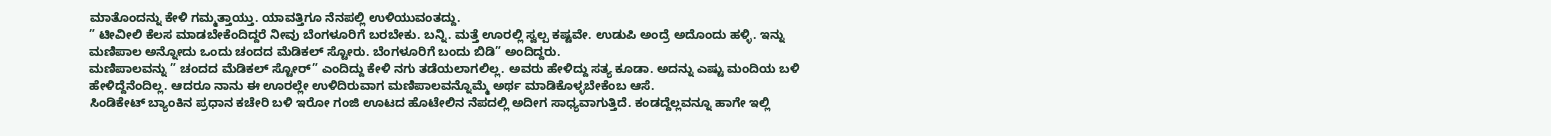ಮಾತೊಂದನ್ನು ಕೇಳಿ ಗಮ್ಮತ್ತಾಯ್ತು. ಯಾವತ್ತಿಗೂ ನೆನಪಲ್ಲಿ ಉಳಿಯುವಂತದ್ದು.
” ಟೀವೀಲಿ ಕೆಲಸ ಮಾಡಬೇಕೆಂದಿದ್ದರೆ ನೀವು ಬೆಂಗಳೂರಿಗೆ ಬರಬೇಕು. ಬನ್ನಿ. ಮತ್ತೆ ಊರಲ್ಲಿ ಸ್ವಲ್ಪ ಕಷ್ಟವೇ. ಉಡುಪಿ ಅಂದ್ರೆ ಅದೊಂದು ಹಳ್ಳಿ. ಇನ್ನು ಮಣಿಪಾಲ ಅನ್ನೋದು ಒಂದು ಚಂದದ ಮೆಡಿಕಲ್ ಸ್ಟೋರು. ಬೆಂಗಳೂರಿಗೆ ಬಂದು ಬಿಡಿ” ಅಂದಿದ್ದರು.
ಮಣಿಪಾಲವನ್ನು ” ಚಂದದ ಮೆಡಿಕಲ್ ಸ್ಟೋರ್” ಎಂದಿದ್ದು ಕೇಳಿ ನಗು ತಡೆಯಲಾಗಲಿಲ್ಲ. ಅವರು ಹೇಳಿದ್ದು ಸತ್ಯ ಕೂಡಾ. ಅದನ್ನು ಎಷ್ಟು ಮಂದಿಯ ಬಳಿ ಹೇಳಿದ್ದೆನೆಂದಿಲ್ಲ. ಆದರೂ ನಾನು ಈ ಊರಲ್ಲೇ ಉಳಿದಿರುವಾಗ ಮಣಿಪಾಲವನ್ನೊಮ್ಮೆ ಅರ್ಥ ಮಾಡಿಕೊಳ್ಳಬೇಕೆಂಬ ಆಸೆ.
ಸಿಂಡಿಕೇಟ್ ಬ್ಯಾಂಕಿನ ಪ್ರಧಾನ ಕಚೇರಿ ಬಳಿ ಇರೋ ಗಂಜಿ ಊಟದ ಹೊಟೇಲಿನ ನೆಪದಲ್ಲಿ ಅದೀಗ ಸಾಧ್ಯವಾಗುತ್ತಿದೆ. ಕಂಡದ್ದೆಲ್ಲವನ್ನೂ ಹಾಗೇ ಇಲ್ಲಿ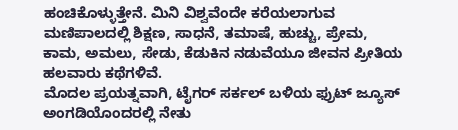ಹಂಚಿಕೊಳ್ಳುತ್ತೇನೆ. ಮಿನಿ ವಿಶ್ವವೆಂದೇ ಕರೆಯಲಾಗುವ ಮಣಿಪಾಲದಲ್ಲಿ ಶಿಕ್ಷಣ, ಸಾಧನೆ, ತಮಾಷೆ, ಹುಚ್ಚು, ಪ್ರೇಮ, ಕಾಮ, ಅಮಲು, ಸೇಡು, ಕೆಡುಕಿನ ನಡುವೆಯೂ ಜೀವನ ಪ್ರೀತಿಯ ಹಲವಾರು ಕಥೆಗಳಿವೆ.
ಮೊದಲ ಪ್ರಯತ್ನವಾಗಿ, ಟೈಗರ್ ಸರ್ಕಲ್ ಬಳಿಯ ಫ್ರುಟ್ ಜ್ಯೂಸ್ ಅಂಗಡಿಯೊಂದರಲ್ಲಿ ನೇತು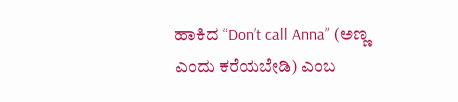ಹಾಕಿದ “Don’t call Anna” (ಅಣ್ಣ ಎಂದು ಕರೆಯಬೇಡಿ) ಎಂಬ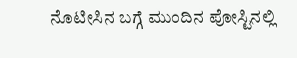ನೊಟೀಸಿನ ಬಗ್ಗೆ ಮುಂದಿನ ಪೋಸ್ಟಿನಲ್ಲಿ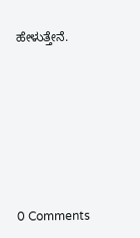ಹೇಳುತ್ತೇನೆ.






0 Comments